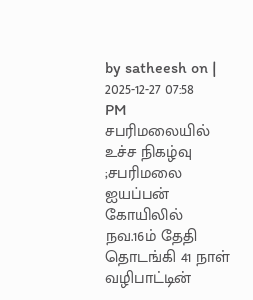by satheesh on | 2025-12-27 07:58 PM
சபரிமலையில் உச்ச நிகழ்வு ;சபரிமலை ஐயப்பன் கோயிலில் நவ.16ம் தேதி தொடங்கி 41 நாள் வழிபாட்டின்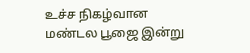உச்ச நிகழ்வான மண்டல பூஜை இன்று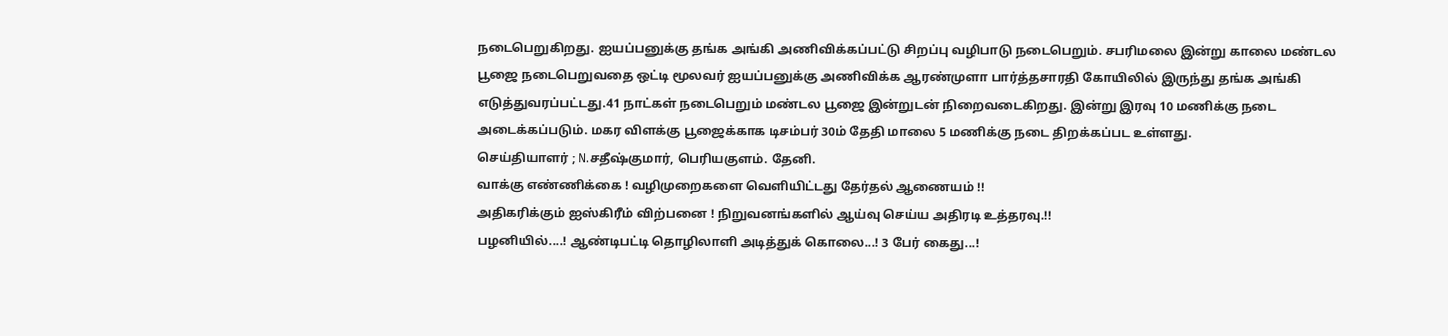நடைபெறுகிறது. ஐயப்பனுக்கு தங்க அங்கி அணிவிக்கப்பட்டு சிறப்பு வழிபாடு நடைபெறும். சபரிமலை இன்று காலை மண்டல பூஜை நடைபெறுவதை ஒட்டி மூலவர் ஐயப்பனுக்கு அணிவிக்க ஆரண்முளா பார்த்தசாரதி கோயிலில் இருந்து தங்க அங்கி எடுத்துவரப்பட்டது.41 நாட்கள் நடைபெறும் மண்டல பூஜை இன்றுடன் நிறைவடைகிறது. இன்று இரவு 10 மணிக்கு நடை அடைக்கப்படும். மகர விளக்கு பூஜைக்காக டிசம்பர் 30ம் தேதி மாலை 5 மணிக்கு நடை திறக்கப்பட உள்ளது.
செய்தியாளர் ; N.சதீஷ்குமார், பெரியகுளம். தேனி.
வாக்கு எண்ணிக்கை ! வழிமுறைகளை வெளியிட்டது தேர்தல் ஆணையம் !!
அதிகரிக்கும் ஐஸ்கிரீம் விற்பனை ! நிறுவனங்களில் ஆய்வு செய்ய அதிரடி உத்தரவு.!!
பழனியில்....! ஆண்டிபட்டி தொழிலாளி அடித்துக் கொலை...! 3 பேர் கைது...!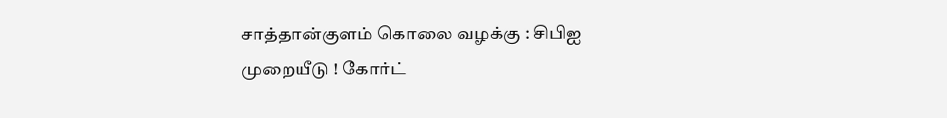சாத்தான்குளம் கொலை வழக்கு : சிபிஐ முறையீடு ! கோர்ட்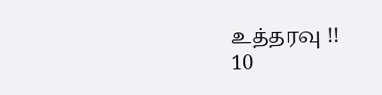உத்தரவு !!
10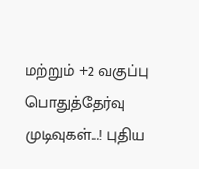மற்றும் +2 வகுப்பு பொதுத்தேர்வு முடிவுகள்...! புதிய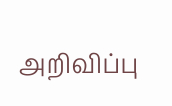அறிவிப்பு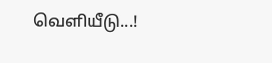வெளியீடு...!